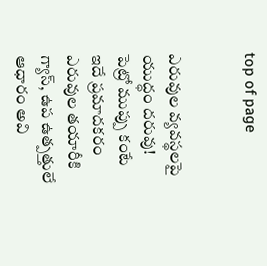top of page


ఎరువుల వ్యవస్థలపై యుద్ధం దరువు!
పెట్రో ముప్పు కంటే ఇదే ప్రమాదకరం ఎరువుల తయారీకి గ్యాస్, ఉప ఉత్పత్తులే ఆధారం అవి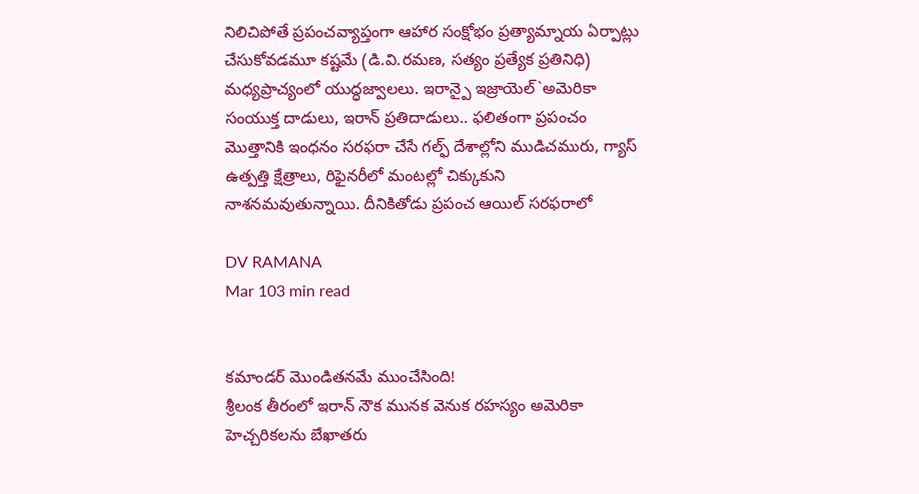నిలిచిపోతే ప్రపంచవ్యాప్తంగా ఆహార సంక్షోభం ప్రత్యామ్నాయ ఏర్పాట్లు చేసుకోవడమూ కష్టమే (డి.వి.రమణ, సత్యం ప్రత్యేక ప్రతినిధి) మధ్యప్రాచ్యంలో యుద్ధజ్వాలలు. ఇరాన్పై ఇజ్రాయెల్`అమెరికా సంయుక్త దాడులు, ఇరాన్ ప్రతిదాడులు.. ఫలితంగా ప్రపంచం మొత్తానికి ఇంధనం సరఫరా చేసే గల్ఫ్ దేశాల్లోని ముడిచమురు, గ్యాస్ ఉత్పత్తి క్షేత్రాలు, రిఫైనరీలో మంటల్లో చిక్కుకుని నాశనమవుతున్నాయి. దీనికితోడు ప్రపంచ ఆయిల్ సరఫరాలో

DV RAMANA
Mar 103 min read


కమాండర్ మొండితనమే ముంచేసింది!
శ్రీలంక తీరంలో ఇరాన్ నౌక మునక వెనుక రహస్యం అమెరికా హెచ్చరికలను బేఖాతరు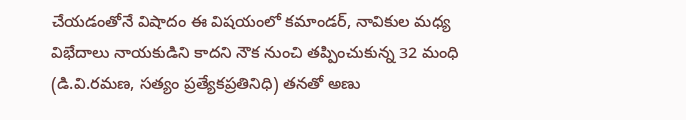చేయడంతోనే విషాదం ఈ విషయంలో కమాండర్, నావికుల మధ్య విభేదాలు నాయకుడిని కాదని నౌక నుంచి తప్పించుకున్న 32 మంధి (డి.వి.రమణ, సత్యం ప్రత్యేకప్రతినిధి) తనతో అణు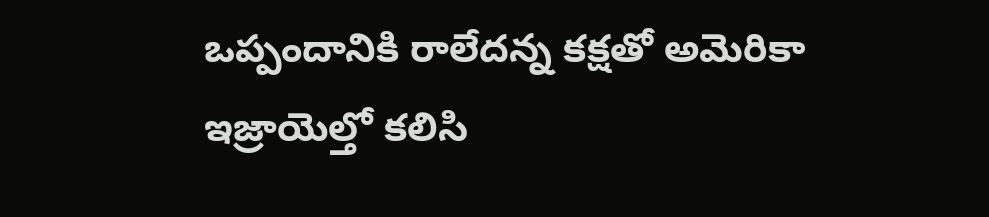ఒప్పందానికి రాలేదన్న కక్షతో అమెరికా ఇజ్రాయెల్తో కలిసి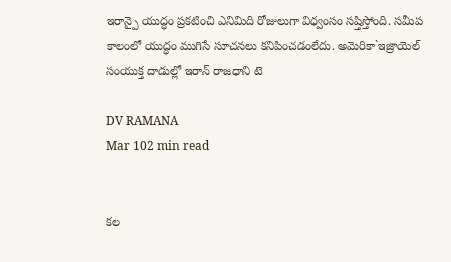ఇరాన్పై యుద్ధం ప్రకటించి ఎనిమిది రోజులుగా విధ్వంసం సష్తిస్తోంది. సమీప కాలంలో యుద్ధం ముగిసే సూచనలు కనిపించడంలేదు. అమెరికా`ఇజ్రాయెల్ సంయుక్త దాడుల్లో ఇరాన్ రాజధాని టె

DV RAMANA
Mar 102 min read


కల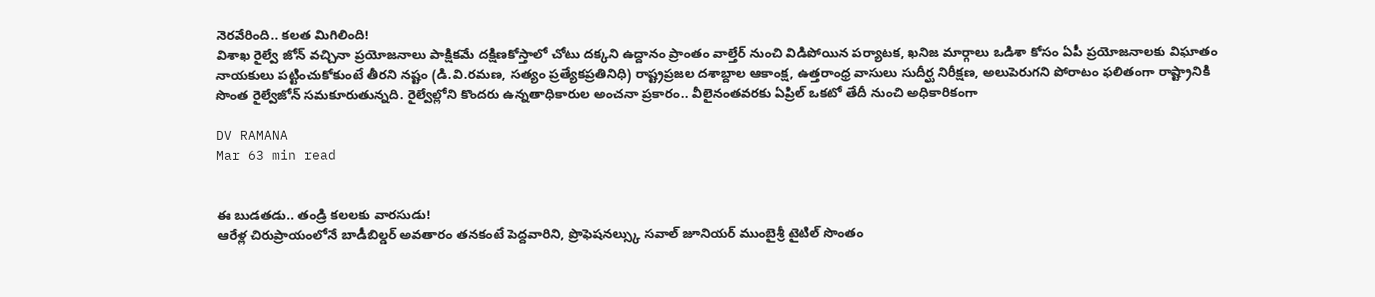నెరవేరింది.. కలత మిగిలింది!
విశాఖ రైల్వే జోన్ వచ్చినా ప్రయోజనాలు పాక్షికమే దక్షిణకోస్తాలో చోటు దక్కని ఉద్దానం ప్రాంతం వాల్తేర్ నుంచి విడిపోయిన పర్యాటక, ఖనిజ మార్గాలు ఒడిశా కోసం ఏపీ ప్రయోజనాలకు విఘాతం నాయకులు పట్టించుకోకుంటే తీరని నష్టం (డి.వి.రమణ, సత్యం ప్రత్యేకప్రతినిధి) రాష్ట్రప్రజల దశాబ్దాల ఆకాంక్ష, ఉత్తరాంధ్ర వాసులు సుదీర్ఘ నిరీక్షణ, అలుపెరుగని పోరాటం ఫలితంగా రాష్ట్రానికి సొంత రైల్వేజోన్ సమకూరుతున్నది. రైల్వేల్లోని కొందరు ఉన్నతాధికారుల అంచనా ప్రకారం.. వీలైనంతవరకు ఏప్రిల్ ఒకటో తేదీ నుంచి అధికారికంగా

DV RAMANA
Mar 63 min read


ఈ బుడతడు.. తండ్రి కలలకు వారసుడు!
ఆరేళ్ల చిరుప్రాయంలోనే బాడీబిల్డర్ అవతారం తనకంటే పెద్దవారిని, ప్రొఫెషనల్స్కు సవాల్ జూనియర్ ముంబైశ్రీ టైటిల్ సొంతం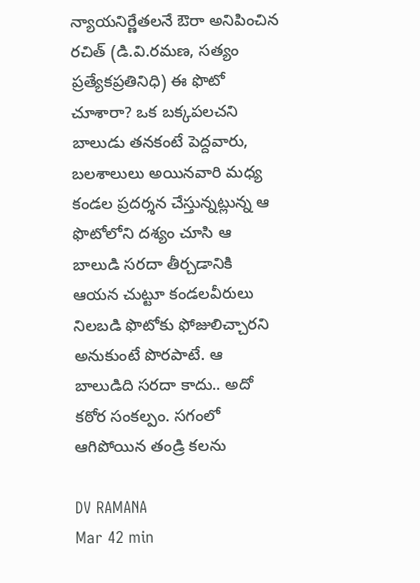న్యాయనిర్ణేతలనే ఔరా అనిపించిన రచిత్ (డి.వి.రమణ, సత్యం ప్రత్యేకప్రతినిధి) ఈ ఫొటో చూశారా? ఒక బక్కపలచని బాలుడు తనకంటే పెద్దవారు, బలశాలులు అయినవారి మధ్య కండల ప్రదర్శన చేస్తున్నట్లున్న ఆ ఫొటోలోని దశ్యం చూసి ఆ బాలుడి సరదా తీర్చడానికి ఆయన చుట్టూ కండలవీరులు నిలబడి ఫొటోకు ఫోజులిచ్చారని అనుకుంటే పొరపాటే. ఆ బాలుడిది సరదా కాదు.. అదో కఠోర సంకల్పం. సగంలో ఆగిపోయిన తండ్రి కలను

DV RAMANA
Mar 42 min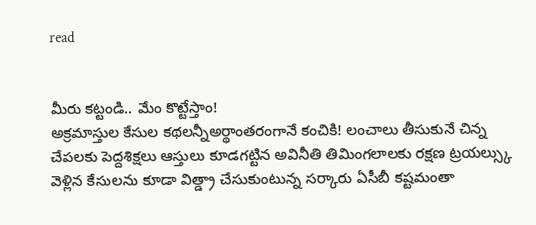read


మీరు కట్టండి.. మేం కొట్టేస్తాం!
అక్రమాస్తుల కేసుల కథలన్నీఅర్థాంతరంగానే కంచికి! లంచాలు తీసుకునే చిన్న చేపలకు పెద్దశిక్షలు ఆస్తులు కూడగట్టిన అవినీతి తిమింగలాలకు రక్షణ ట్రయల్స్కు వెళ్లిన కేసులను కూడా విత్డ్రా చేసుకుంటున్న సర్కారు ఏసీబీ కష్టమంతా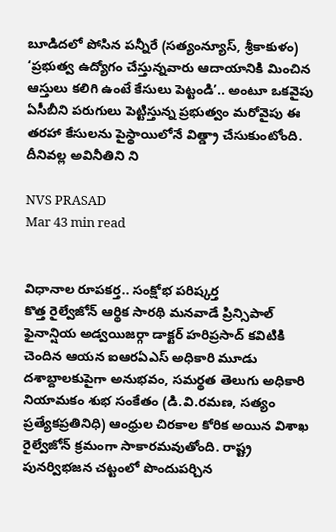బూడిదలో పోసిన పన్నీరే (సత్యంన్యూస్, శ్రీకాకుళం) ‘ప్రభుత్వ ఉద్యోగం చేస్తున్నవారు ఆదాయానికి మించిన ఆస్తులు కలిగి ఉంటే కేసులు పెట్టండి’.. అంటూ ఒకవైపు ఏసీబీని పరుగులు పెట్టిస్తున్న ప్రభుత్వం మరోవైపు ఈ తరహా కేసులను పైస్థాయిలోనే విత్డ్రా చేసుకుంటోంది. దీనివల్ల అవినీతిని ని

NVS PRASAD
Mar 43 min read


విధానాల రూపకర్త.. సంక్షోభ పరిష్కర్త
కొత్త రైల్వేజోన్ ఆర్థిక సారథి మనవాడే ప్రిన్సిపాల్ ఫైనాన్షియ అడ్వయిజర్గా డాక్టర్ హరిప్రసాద్ కవిటికి చెందిన ఆయన ఐఆరఏఎస్ అధికారి మూడు దశాబ్దాలకుపైగా అనుభవం, సమర్థత తెలుగు అధికారి నియామకం శుభ సంకేతం (డి.వి.రమణ, సత్యం ప్రత్యేకప్రతినిధి) ఆంధ్రుల చిరకాల కోరిక అయిన విశాఖ రైల్వేజోన్ క్రమంగా సాకారమవుతోంది. రాష్ట్ర పునర్విభజన చట్టంలో పొందుపర్చిన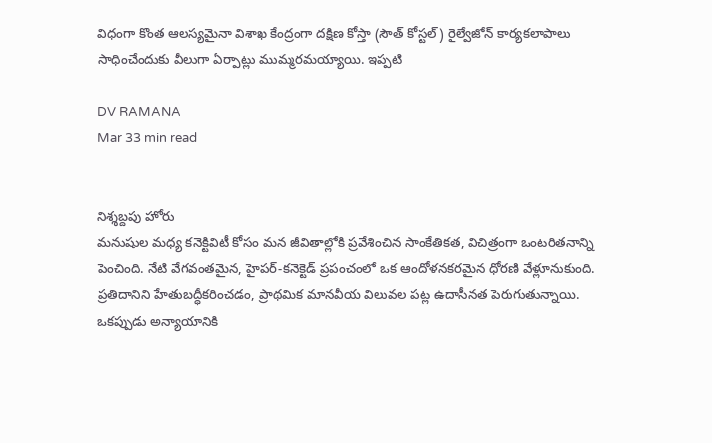విధంగా కొంత ఆలస్యమైనా విశాఖ కేంద్రంగా దక్షిణ కోస్తా (సౌత్ కోస్టల్) రైల్వేజోన్ కార్యకలాపాలు సాధించేందుకు వీలుగా ఏర్పాట్లు ముమ్మరమయ్యాయి. ఇప్పటి

DV RAMANA
Mar 33 min read


నిశ్శబ్దపు హోరు
మనుషుల మధ్య కనెక్టివిటీ కోసం మన జీవితాల్లోకి ప్రవేశించిన సాంకేతికత, విచిత్రంగా ఒంటరితనాన్ని పెంచింది. నేటి వేగవంతమైన, హైపర్-కనెక్టెడ్ ప్రపంచంలో ఒక ఆందోళనకరమైన ధోరణి వేళ్లూనుకుంది. ప్రతిదానిని హేతుబద్ధీకరించడం, ప్రాథమిక మానవీయ విలువల పట్ల ఉదాసీనత పెరుగుతున్నాయి. ఒకప్పుడు అన్యాయానికి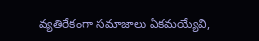వ్యతిరేకంగా సమాజాలు ఏకమయ్యేవి,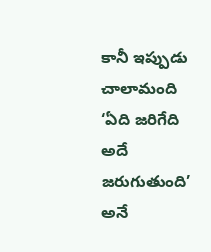కానీ ఇప్పుడు చాలామంది ‘ఏది జరిగేది అదే జరుగుతుంది’ అనే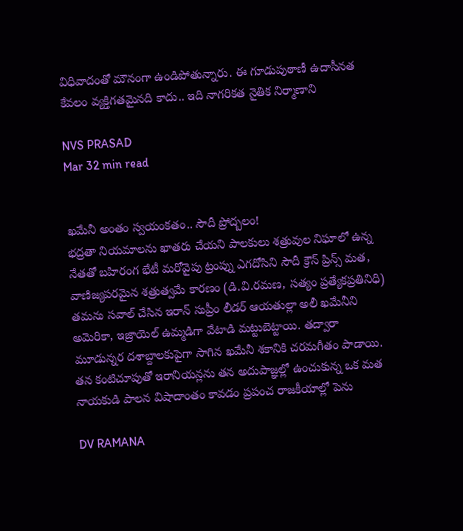విధివాదంతో మౌనంగా ఉండిపోతున్నారు. ఈ గూడుపుఠాణీ ఉదాసీనత కేవలం వ్యక్తిగతమైనది కాదు.. ఇది నాగరికత నైతిక నిర్మాణాని

NVS PRASAD
Mar 32 min read


ఖమేనీ అంతం స్వయంకతం.. సౌదీ ప్రోద్బలం!
భద్రతా నియమాలను ఖాతరు చేయని పాలకులు శత్రువుల నిఘాలో ఉన్న నేతతో బహిరంగ భేటీ మరోవైపు ట్రంప్ను ఎగదోసిని సౌదీ క్రౌన్ ప్రిన్స్ మత, వాణిజ్యపరమైన శత్రుత్వమే కారణం (డి.వి.రమణ, సత్యం ప్రత్యేకప్రతినిధి) తమను సవాల్ చేసిన ఇరాన్ సుప్రీం లీడర్ ఆయతుల్లా అలీ ఖమేనీని అమెరికా, ఇజ్రాయెల్ ఉమ్మడిగా వేటాడి మట్టుబెట్టాయి. తద్వారా మూడున్నర దశాబ్దాలకుపైగా సాగిన ఖమేనీ శకానికి చరమగీతం పాడాయి. తన కంటిచూపుతో ఇరానియన్లను తన అదుపాజ్ఞల్లో ఉంచుకున్న ఒక మత నాయకుడి పాలన విషాదాంతం కావడం ప్రపంచ రాజకీయాల్లో పెను

DV RAMANA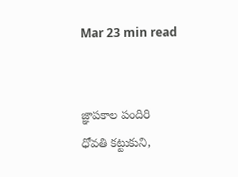Mar 23 min read


జ్ఞాపకాల పందిరి
ధోవతి కట్టుకుని,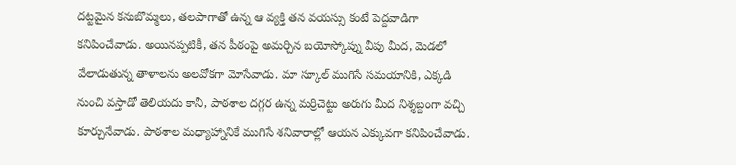దట్టమైన కనుబొమ్మలు, తలపాగాతో ఉన్న ఆ వ్యక్తి తన వయస్సు కంటే పెద్దవాడిగా కనిపించేవాడు. అయినప్పటికీ, తన పీఠంపై అమర్చిన బయోస్కోప్ను వీపు మీద, మెడలో వేలాడుతున్న తాళాలను అలవోకగా మోసేవాడు. మా స్కూల్ ముగిసే సమయానికి, ఎక్కడి నుంచి వస్తాడో తెలియదు కానీ, పాఠశాల దగ్గర ఉన్న మర్రిచెట్టు అరుగు మీద నిశ్శబ్దంగా వచ్చి కూర్చునేవాడు. పాఠశాల మధ్యాహ్నానికే ముగిసే శనివారాల్లో ఆయన ఎక్కువగా కనిపించేవాడు.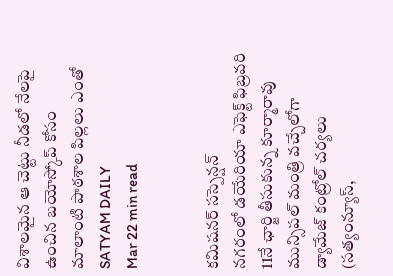విశాలమైన ఆ చెట్టు నీడలో నేలపై ఉంచిన బయోస్కోప్ కోసం మాలాంటి పాఠశాల పిల్లలు ఎంతో
SATYAM DAILY
Mar 22 min read


కమిషనర్ సస్పెన్షన్
నగరంలో డయేరియా ఎఫెక్ట్ ఫిబ్రవరి 11నే ఛార్జి తీసుకున్న కూర్మారావు మున్సిపల్ మంత్రి వచ్చేలోగా డ్యామేజ్ కంట్రోల్ చర్యలు (సత్యంన్యూస్,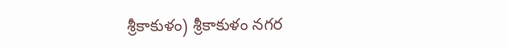శ్రీకాకుళం) శ్రీకాకుళం నగర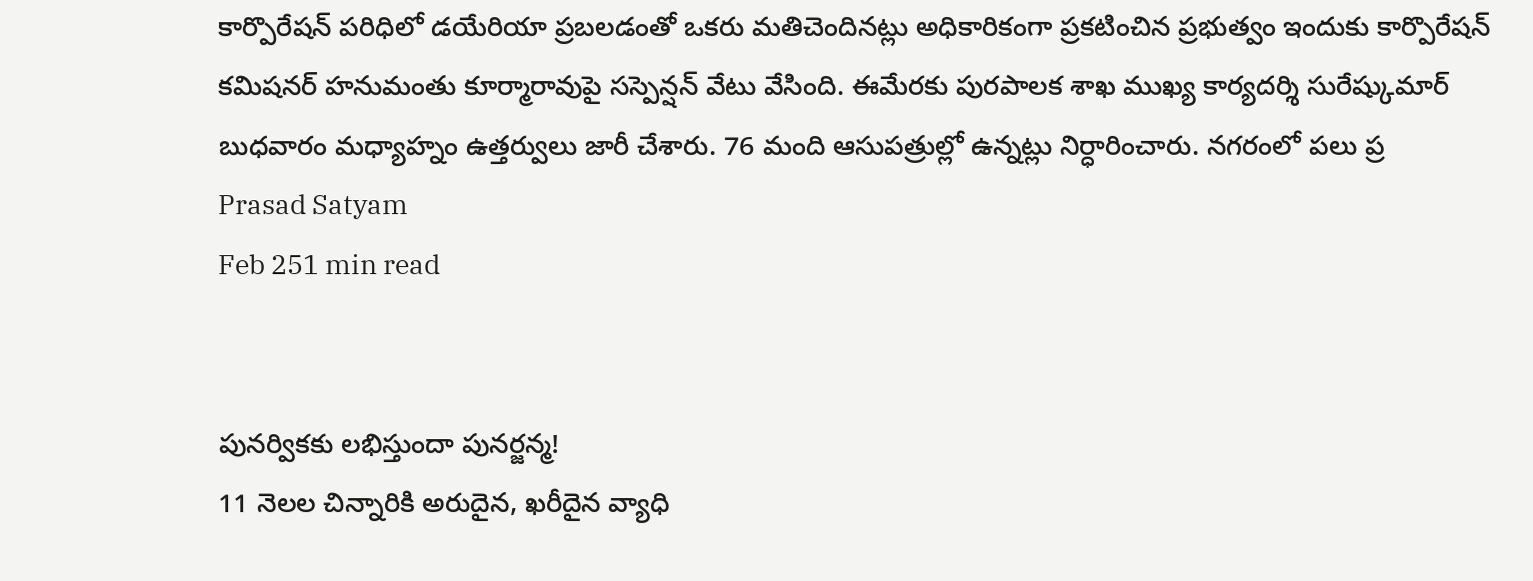కార్పొరేషన్ పరిధిలో డయేరియా ప్రబలడంతో ఒకరు మతిచెందినట్లు అధికారికంగా ప్రకటించిన ప్రభుత్వం ఇందుకు కార్పొరేషన్ కమిషనర్ హనుమంతు కూర్మారావుపై సస్పెన్షన్ వేటు వేసింది. ఈమేరకు పురపాలక శాఖ ముఖ్య కార్యదర్శి సురేష్కుమార్ బుధవారం మధ్యాహ్నం ఉత్తర్వులు జారీ చేశారు. 76 మంది ఆసుపత్రుల్లో ఉన్నట్లు నిర్ధారించారు. నగరంలో పలు ప్ర
Prasad Satyam
Feb 251 min read


పునర్వికకు లభిస్తుందా పునర్జన్మ!
11 నెలల చిన్నారికి అరుదైన, ఖరీదైన వ్యాధి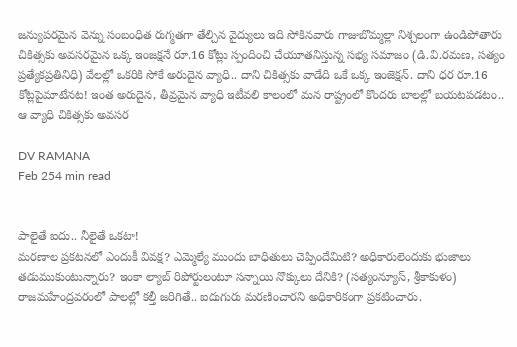జన్యుపరమైన వెన్ను సంబంధిత రుగ్మతగా తేల్చిన వైద్యులు ఇది సోకినవారు గాజుబొమ్మల్లా నిశ్చలంగా ఉండిపోతారు చికిత్సకు అవసరమైన ఒక్క ఇంజక్షనే రూ.16 కోట్లు స్పందించి చేయూతనిస్తున్న సభ్య సమాజం (డి.వి.రమణ, సత్యం ప్రత్యేకప్రతినిధి) వేలల్లో ఒకరికి సోకే అరుదైన వ్యాధి.. దాని చికిత్సకు వాడేది ఒకే ఒక్క ఇంజెక్షన్. దాని ధర రూ.16 కోట్లపైమాటేనట! ఇంత అరుదైన, తీవ్రమైన వ్యాధి ఇటీవలి కాలంలో మన రాష్ట్రంలో కొందరు బాలల్లో బయటపడటం.. ఆ వ్యాధి చికిత్సకు అవసర

DV RAMANA
Feb 254 min read


పాలైతే ఐదు.. నీలైతే ఒకటా!
మరణాల ప్రకటనలో ఎందుకీ వివక్ష? ఎమ్మెల్యే ముందు బాధితులు చెప్పిందేమిటి? అధికారులెందుకు భుజాలు తడుముకుంటున్నారు? ఇంకా ల్యాబ్ రిపోర్టులంటూ సన్నాయి నొక్కులు దేనికి? (సత్యంన్యూస్, శ్రీకాకుళం) రాజమహేంద్రవరంలో పాలల్లో కల్తీ జరిగితే.. ఐదుగురు మరణించారని అధికారికంగా ప్రకటించారు.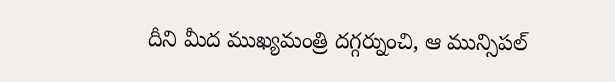దీని మీద ముఖ్యమంత్రి దగ్గర్నుంచి, ఆ మున్సిపల్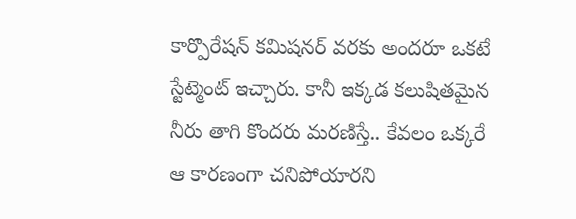కార్పొరేషన్ కమిషనర్ వరకు అందరూ ఒకటే స్టేట్మెంట్ ఇచ్చారు. కానీ ఇక్కడ కలుషితమైన నీరు తాగి కొందరు మరణిస్తే.. కేవలం ఒక్కరే ఆ కారణంగా చనిపోయారని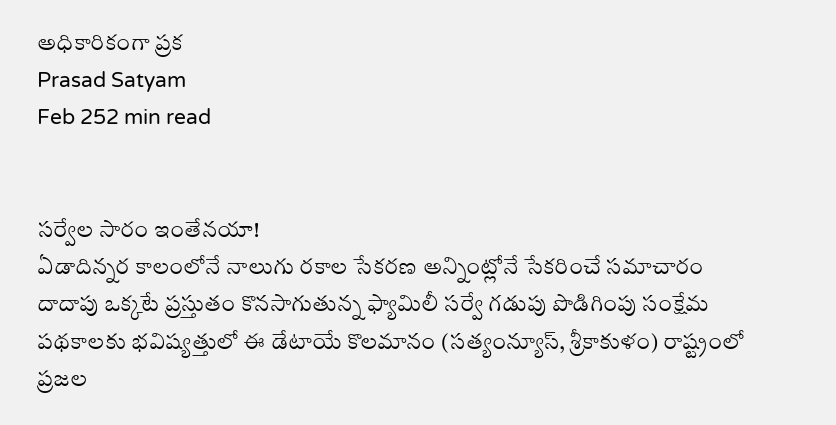అధికారికంగా ప్రక
Prasad Satyam
Feb 252 min read


సర్వేల సారం ఇంతేనయా!
ఏడాదిన్నర కాలంలోనే నాలుగు రకాల సేకరణ అన్నింట్లోనే సేకరించే సమాచారం దాదాపు ఒక్కటే ప్రస్తుతం కొనసాగుతున్న ఫ్యామిలీ సర్వే గడుపు పొడిగింపు సంక్షేమ పథకాలకు భవిష్యత్తులో ఈ డేటాయే కొలమానం (సత్యంన్యూస్, శ్రీకాకుళం) రాష్ట్రంలో ప్రజల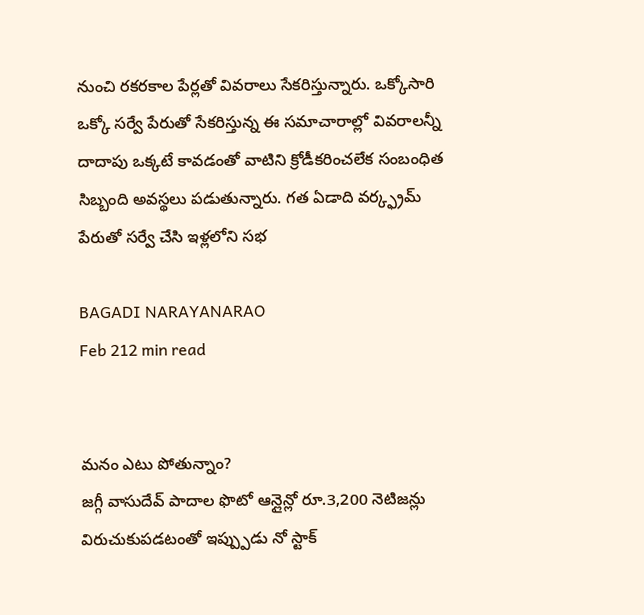నుంచి రకరకాల పేర్లతో వివరాలు సేకరిస్తున్నారు. ఒక్కోసారి ఒక్కో సర్వే పేరుతో సేకరిస్తున్న ఈ సమాచారాల్లో వివరాలన్నీ దాదాపు ఒక్కటే కావడంతో వాటిని క్రోడీకరించలేక సంబంధిత సిబ్బంది అవస్థలు పడుతున్నారు. గత ఏడాది వర్క్ఫ్రమ్ పేరుతో సర్వే చేసి ఇళ్లలోని సభ

BAGADI NARAYANARAO
Feb 212 min read


మనం ఎటు పోతున్నాం?
జగ్గీ వాసుదేవ్ పాదాల ఫొటో ఆన్లైన్లో రూ.3,200 నెటిజన్లు విరుచుకుపడటంతో ఇప్ప్పుడు నో స్టాక్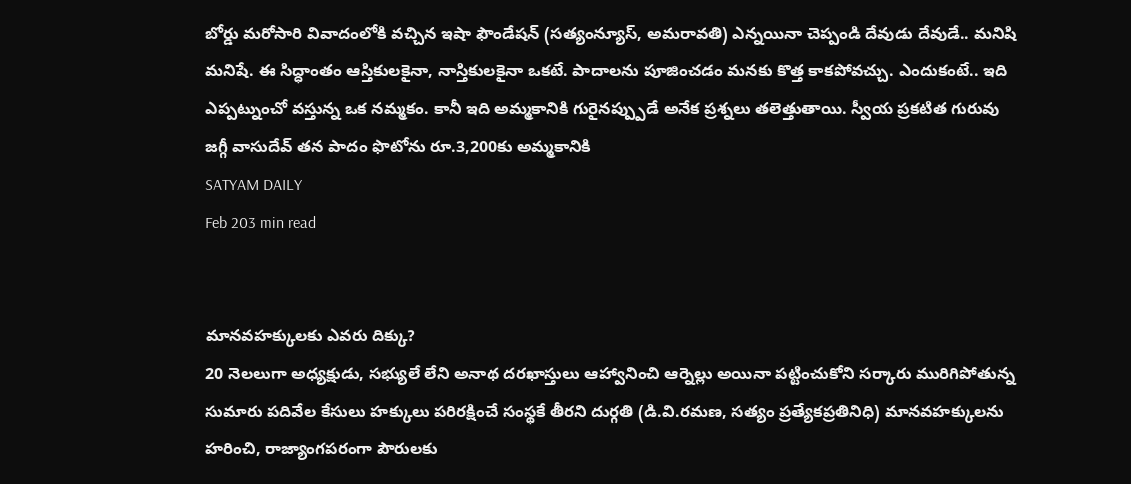బోర్డు మరోసారి వివాదంలోకి వచ్చిన ఇషా ఫౌండేషన్ (సత్యంన్యూస్, అమరావతి) ఎన్నయినా చెప్పండి దేవుడు దేవుడే.. మనిషి మనిషే. ఈ సిద్ధాంతం ఆస్తికులకైనా, నాస్తికులకైనా ఒకటే. పాదాలను పూజించడం మనకు కొత్త కాకపోవచ్చు. ఎందుకంటే.. ఇది ఎప్పట్నుంచో వస్తున్న ఒక నమ్మకం. కానీ ఇది అమ్మకానికి గురైనప్ప్పుడే అనేక ప్రశ్నలు తలెత్తుతాయి. స్వీయ ప్రకటిత గురువు జగ్గీ వాసుదేవ్ తన పాదం ఫొటోను రూ.3,200కు అమ్మకానికి
SATYAM DAILY
Feb 203 min read


మానవహక్కులకు ఎవరు దిక్కు?
20 నెలలుగా అధ్యక్షుడు, సభ్యులే లేని అనాథ దరఖాస్తులు ఆహ్వానించి ఆర్నెల్లు అయినా పట్టించుకోని సర్కారు మురిగిపోతున్న సుమారు పదివేల కేసులు హక్కులు పరిరక్షించే సంస్థకే తీరని దుర్గతి (డి.వి.రమణ, సత్యం ప్రత్యేకప్రతినిధి) మానవహక్కులను హరించి, రాజ్యాంగపరంగా పౌరులకు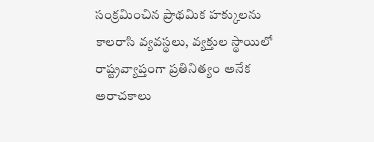సంక్రమించిన ప్రాథమిక హక్కులను కాలరాసి వ్యవస్థలు, వ్యక్తుల స్థాయిలో రాష్ట్రవ్యాప్తంగా ప్రతినిత్యం అనేక అరాచకాలు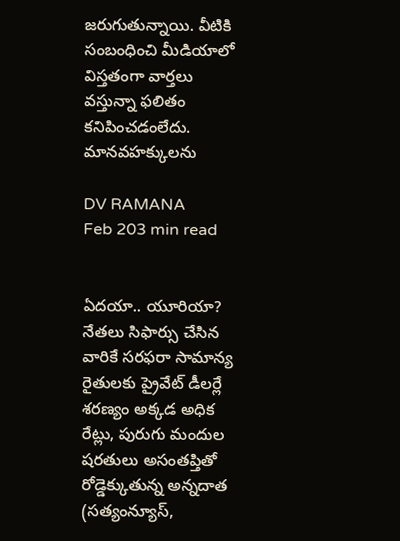జరుగుతున్నాయి. వీటికి సంబంధించి మీడియాలో విస్తతంగా వార్తలు వస్తున్నా ఫలితం కనిపించడంలేదు. మానవహక్కులను

DV RAMANA
Feb 203 min read


ఏదయా.. యూరియా?
నేతలు సిఫార్సు చేసిన వారికే సరఫరా సామాన్య రైతులకు ప్రైవేట్ డీలర్లే శరణ్యం అక్కడ అధిక రేట్లు, పురుగు మందుల షరతులు అసంతప్తితో రోడ్డెక్కుతున్న అన్నదాత (సత్యంన్యూస్,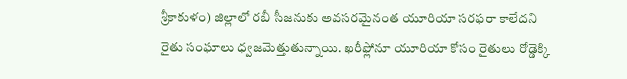శ్రీకాకుళం) జిల్లాలో రబీ సీజనుకు అవసరమైనంత యూరియా సరఫరా కాలేదని రైతు సంఘాలు ధ్వజమెత్తుతున్నాయి. ఖరీఫ్లోనూ యూరియా కోసం రైతులు రోడ్డెక్కి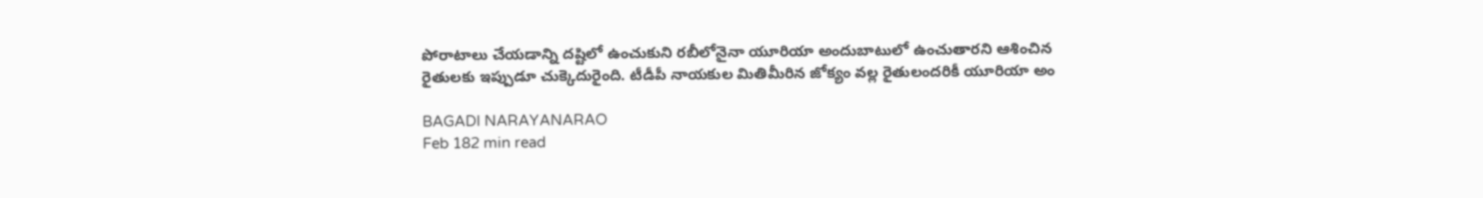పోరాటాలు చేయడాన్ని దష్టిలో ఉంచుకుని రబీలోనైనా యూరియా అందుబాటులో ఉంచుతారని ఆశించిన రైతులకు ఇప్పుడూ చుక్కెదురైంది. టీడీపీ నాయకుల మితిమీరిన జోక్యం వల్ల రైతులందరికీ యూరియా అం

BAGADI NARAYANARAO
Feb 182 min read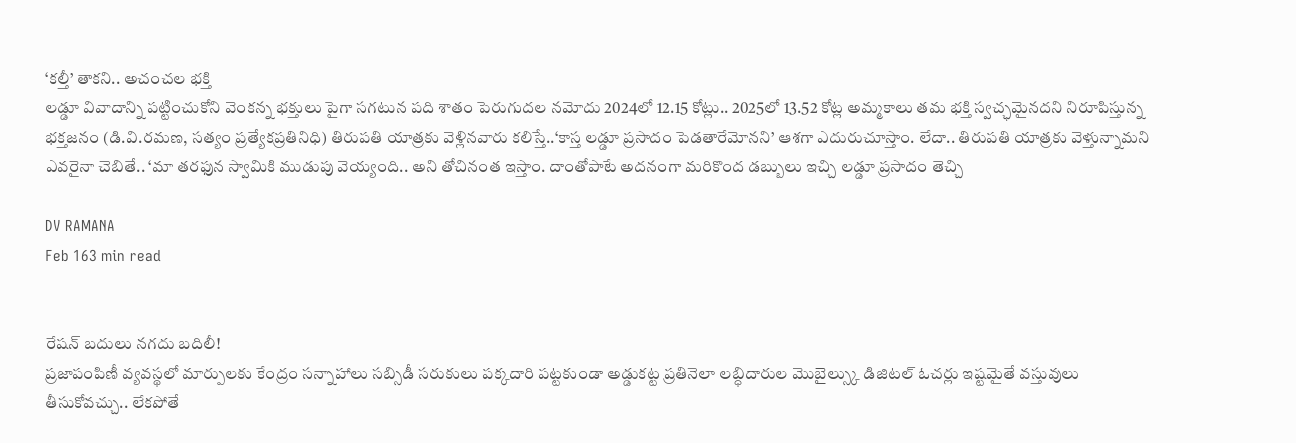‘కల్తీ’ తాకని.. అచంచల భక్తి
లడ్డూ వివాదాన్ని పట్టించుకోని వెంకన్న భక్తులు పైగా సగటున పది శాతం పెరుగుదల నమోదు 2024లో 12.15 కోట్లు.. 2025లో 13.52 కోట్ల అమ్మకాలు తమ భక్తి స్వచ్ఛమైనదని నిరూపిస్తున్న భక్తజనం (డి.వి.రమణ, సత్యం ప్రత్యేకప్రతినిధి) తిరుపతి యాత్రకు వెళ్లినవారు కలిస్తే..‘కాస్త లడ్డూ ప్రసాదం పెడతారేమోనని’ ఆశగా ఎదురుచూస్తాం. లేదా.. తిరుపతి యాత్రకు వెళ్తున్నామని ఎవరైనా చెబితే.. ‘మా తరఫున స్వామికి ముడుపు వెయ్యంది.. అని తోచినంత ఇస్తాం. దాంతోపాటే అదనంగా మరికొంద డబ్బులు ఇచ్చి లడ్డూ ప్రసాదం తెచ్చి

DV RAMANA
Feb 163 min read


రేషన్ బదులు నగదు బదిలీ!
ప్రజాపంపిణీ వ్యవస్థలో మార్పులకు కేంద్రం సన్నాహాలు సబ్సిడీ సరుకులు పక్కదారి పట్టకుండా అడ్డుకట్ట ప్రతినెలా లబ్ధిదారుల మొబైల్స్కు డిజిటల్ ఓచర్లు ఇష్టమైతే వస్తువులు తీసుకోవచ్చు.. లేకపోతే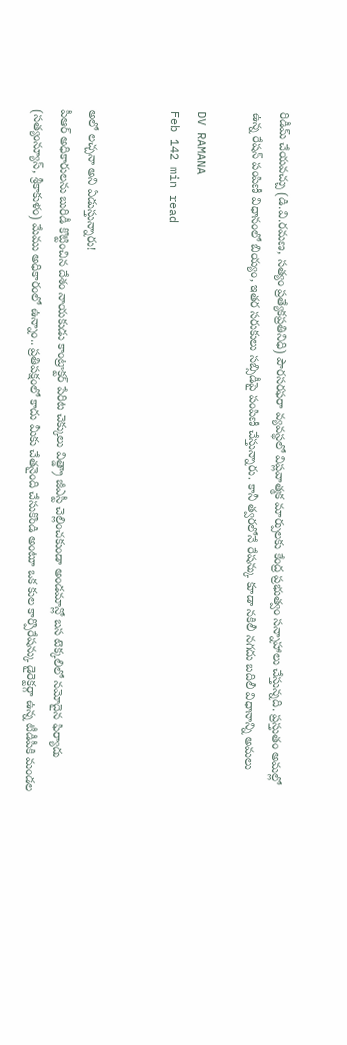రిడీమ్ చేయవచ్చు (డి.వి.రమణ, సత్యం ప్రత్యేకప్రతినిధి) పౌరసరఫరా వ్యవస్థలో విప్లవాత్మక మార్పులకు కేంద్ర ప్రభుత్వం సన్నాహాలు చేస్తున్నది. ప్రస్తుతం అమల్లో ఉన్న రేషన్ పంపిణీ విధానంలో బియ్యం, ఇతర సరుకులు సబ్సిడీపై పంపిణీ చేస్తున్నారు. కానీ త్వరలోనే రేషన్కు కూడా నకిలీ నగదు బదిలీ విధానాన్ని అమలు

DV RAMANA
Feb 142 min read


అలో లచ్చనా అని ఏడుస్తున్నారు!
పీఆర్ అధికారులను బురిడీ కొట్టించిన దేశం నాయకుడు కాంట్రాక్టర్ పేరిట చెక్కులు విత్డ్రా జీఎస్టీ చెల్లించకుండా అండమాన్లో బస టెక్కలిలో నమోదైన ఫిర్యాదు (సత్యంన్యూస్, శ్రీకాకుళం) మేము అధికారంలో ఉన్నాం.. ప్రతిపక్షంలో కాదు మీకు చేతనైంది చేసుకొండి అంటూ ఒక కుల కార్పొరేషన్కు డైరెక్టర్గా ఉన్న టీడీపీకి మండల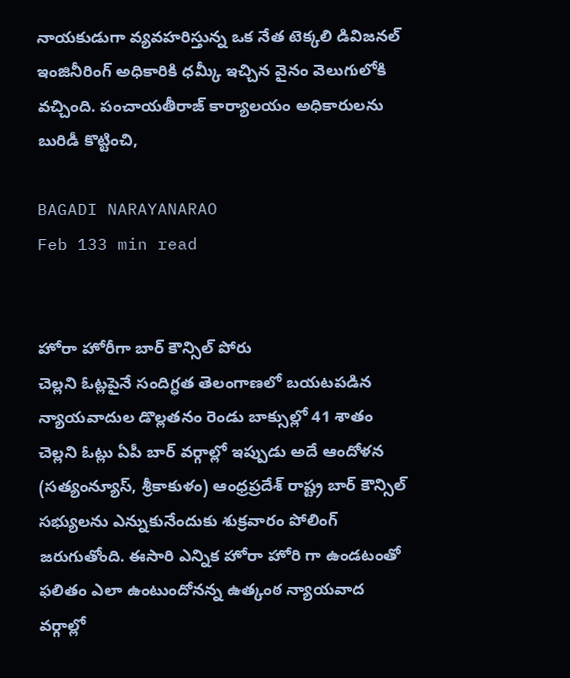నాయకుడుగా వ్యవహరిస్తున్న ఒక నేత టెక్కలి డివిజనల్ ఇంజినీరింగ్ అధికారికి ధమ్కీ ఇచ్చిన వైనం వెలుగులోకి వచ్చింది. పంచాయతీరాజ్ కార్యాలయం అధికారులను బురిడీ కొట్టించి,

BAGADI NARAYANARAO
Feb 133 min read


హోరా హోరీగా బార్ కౌన్సిల్ పోరు
చెల్లని ఓట్లపైనే సందిగ్ధత తెలంగాణలో బయటపడిన న్యాయవాదుల డొల్లతనం రెండు బాక్సుల్లో 41 శాతం చెల్లని ఓట్లు ఏపీ బార్ వర్గాల్లో ఇప్పుడు అదే ఆందోళన (సత్యంన్యూస్, శ్రీకాకుళం) ఆంధ్రప్రదేశ్ రాష్ట్ర బార్ కౌన్సిల్ సభ్యులను ఎన్నుకునేందుకు శుక్రవారం పోలింగ్ జరుగుతోంది. ఈసారి ఎన్నిక హోరా హోరి గా ఉండటంతో ఫలితం ఎలా ఉంటుందోనన్న ఉత్కంఠ న్యాయవాద వర్గాల్లో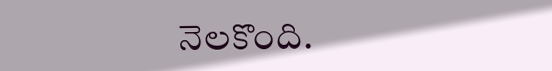నెలకొంది.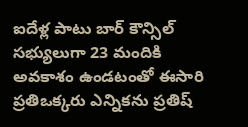ఐదేళ్ల పాటు బార్ కౌన్సిల్ సభ్యులుగా 23 మందికి అవకాశం ఉండటంతో ఈసారి ప్రతిఒక్కరు ఎన్నికను ప్రతిష్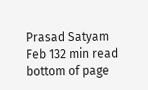Prasad Satyam
Feb 132 min read
bottom of page